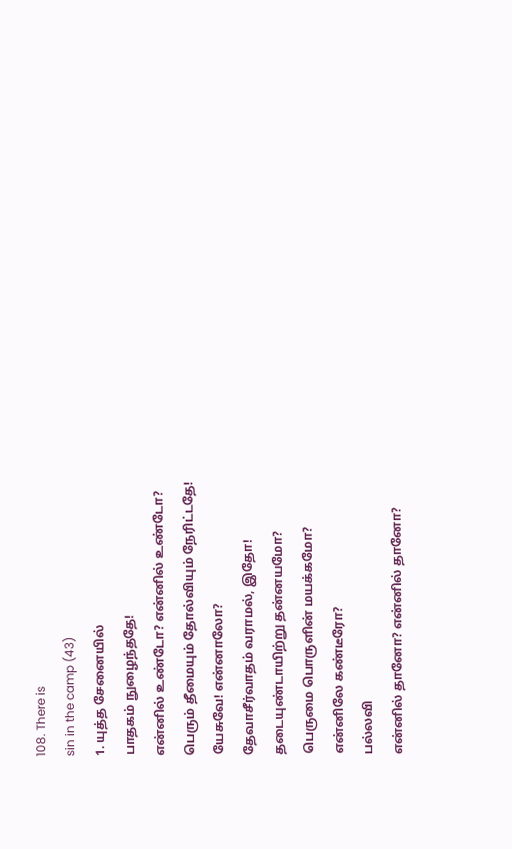108. There is
sin in the camp (43)
1. யுத்த சேனையில்
பாதகம் நுழைந்ததே!
என்னில் உண்டோ? என்னில் உண்டோ?
பெரும் தீமையும் தோல்வியும் நேரிட்டதே!
யேசுவே! என்னாலோ?
தேவாசீர்வாதம் வராமல், இதோ!
தடையுண்டாயிற்று தன்னயமோ?
பெருமை பொருளின் மயக்கமோ?
என்னிலே கண்டீரோ?
பல்லவி
என்னில் தானோ? என்னில் தானோ?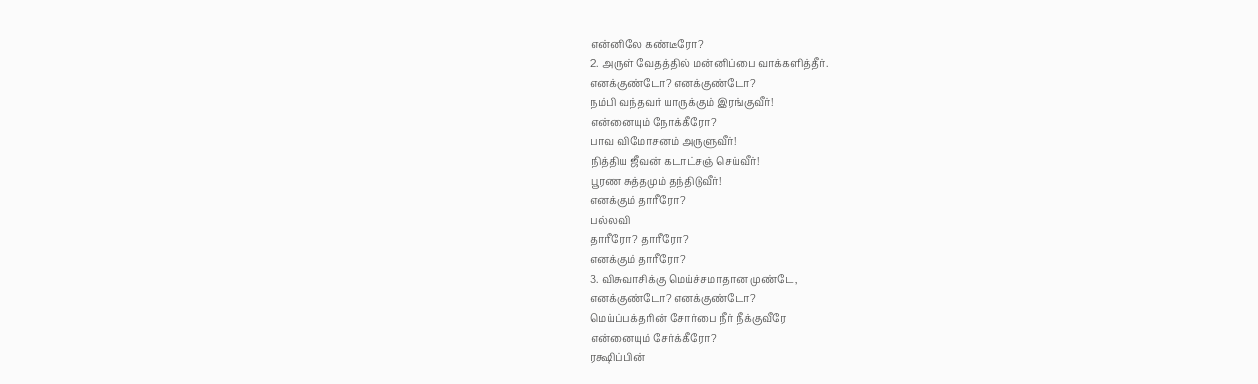என்னிலே கண்டீரோ?
2. அருள் வேதத்தில் மன்னிப்பை வாக்களித்தீர்.
எனக்குண்டோ? எனக்குண்டோ?
நம்பி வந்தவர் யாருக்கும் இரங்குவீர்!
என்னையும் நோக்கீரோ?
பாவ விமோசனம் அருளுவீர்!
நித்திய ஜீவன் கடாட்சஞ் செய்வீர்!
பூரண சுத்தமும் தந்திடுவீர்!
எனக்கும் தாரீரோ?
பல்லவி
தாரீரோ? தாரீரோ?
எனக்கும் தாரீரோ?
3. விசுவாசிக்கு மெய்ச்சமாதான முண்டே,
எனக்குண்டோ? எனக்குண்டோ?
மெய்ப்பக்தரின் சோர்பை நீர் நீக்குவீரே
என்னையும் சேர்க்கீரோ?
ரக்ஷிப்பின்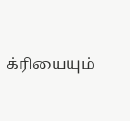க்ரியையும்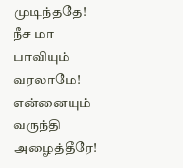முடிந்ததே!
நீச மா பாவியும் வரலாமே!
என்னையும் வருந்தி அழைத்தீரே!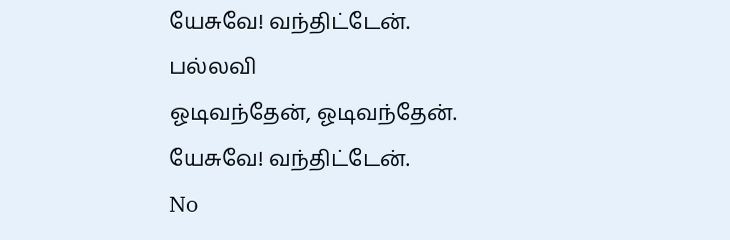யேசுவே! வந்திட்டேன்.
பல்லவி
ஓடிவந்தேன், ஓடிவந்தேன்.
யேசுவே! வந்திட்டேன்.
No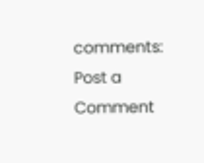comments:
Post a Comment